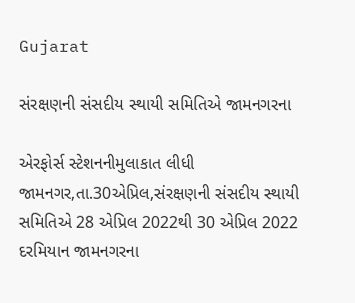Gujarat

સંરક્ષણની સંસદીય સ્થાયી સમિતિએ જામનગરના

એરફોર્સ સ્ટેશનનીમુલાકાત લીધી
જામનગર,તા.30એપ્રિલ,સંરક્ષણની સંસદીય સ્થાયી સમિતિએ 28 એપ્રિલ 2022થી 30 એપ્રિલ 2022 દરમિયાન જામનગરના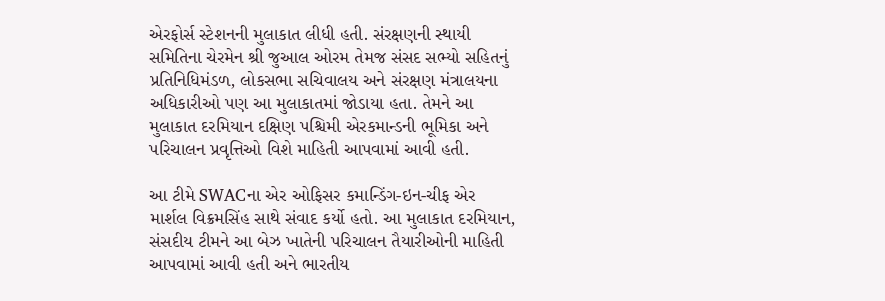એરફોર્સ સ્ટેશનની મુલાકાત લીધી હતી. સંરક્ષણની સ્થાયી સમિતિના ચેરમેન શ્રી જુઆલ ઓરમ તેમજ સંસદ સભ્યો સહિતનું પ્રતિનિધિમંડળ, લોકસભા સચિવાલય અને સંરક્ષણ મંત્રાલયના અધિકારીઓ પણ આ મુલાકાતમાં જોડાયા હતા. તેમને આ મુલાકાત દરમિયાન દક્ષિણ પશ્ચિમી એરકમાન્ડની ભૂમિકા અને પરિચાલન પ્રવૃત્તિઓ વિશે માહિતી આપવામાં આવી હતી.

આ ટીમે SWACના એર ઓફિસર કમાન્ડિંગ-ઇન-ચીફ એર માર્શલ વિક્રમસિંહ સાથે સંવાદ કર્યો હતો. આ મુલાકાત દરમિયાન, સંસદીય ટીમને આ બેઝ ખાતેની પરિચાલન તૈયારીઓની માહિતી આપવામાં આવી હતી અને ભારતીય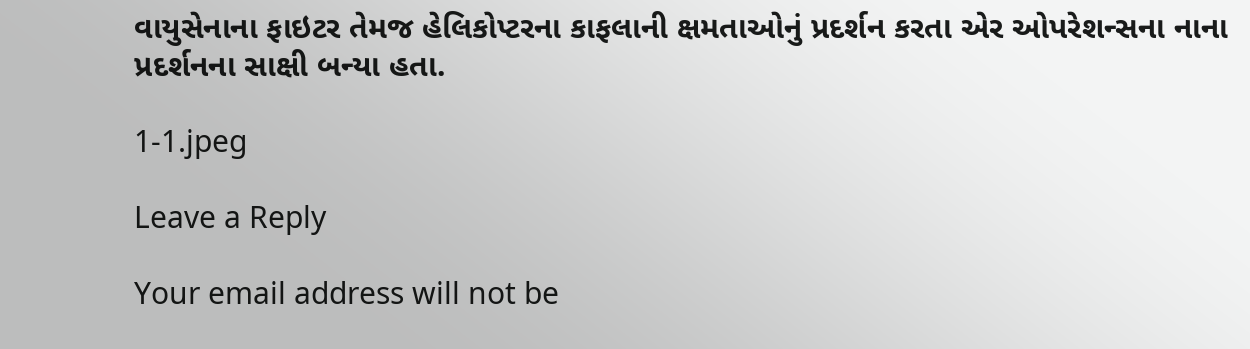વાયુસેનાના ફાઇટર તેમજ હેલિકોપ્ટરના કાફલાની ક્ષમતાઓનું પ્રદર્શન કરતા એર ઓપરેશન્સના નાના પ્રદર્શનના સાક્ષી બન્યા હતા.

1-1.jpeg

Leave a Reply

Your email address will not be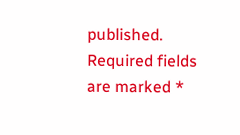published. Required fields are marked *